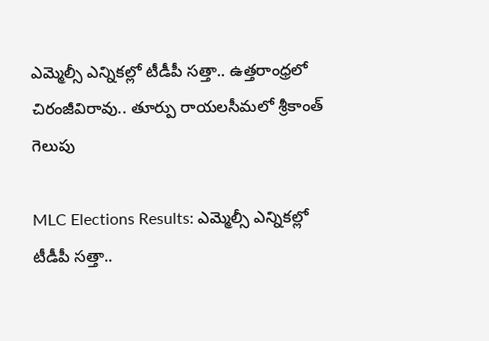ఎమ్మెల్సీ ఎన్నికల్లో టీడీపీ సత్తా.. ఉత్తరాంధ్రలో చిరంజీవిరావు.. తూర్పు రాయలసీమలో శ్రీకాంత్‌ గెలుపు

MLC Elections Results: ఎమ్మెల్సీ ఎన్నికల్లో టీడీపీ సత్తా..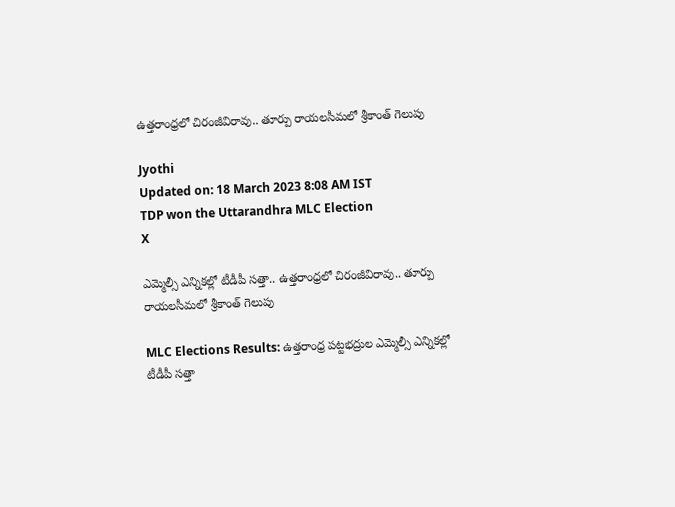ఉత్తరాంధ్రలో చిరంజీవిరావు.. తూర్పు రాయలసీమలో శ్రీకాంత్‌ గెలుపు

Jyothi
Updated on: 18 March 2023 8:08 AM IST
TDP won the Uttarandhra MLC Election
X

ఎమ్మెల్సీ ఎన్నికల్లో టీడీపీ సత్తా.. ఉత్తరాంధ్రలో చిరంజీవిరావు.. తూర్పు రాయలసీమలో శ్రీకాంత్‌ గెలుపు

MLC Elections Results: ఉత్తరాంధ్ర పట్టభద్రుల ఎమ్మెల్సీ ఎన్నికల్లో టీడీపీ సత్తా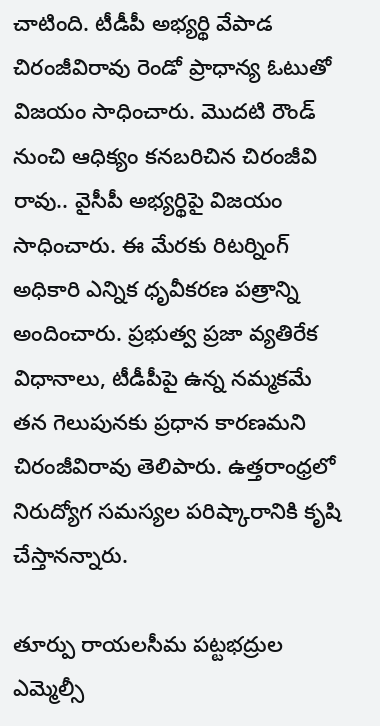చాటింది. టీడీపీ అభ్యర్థి వేపాడ చిరంజీవిరావు రెండో ప్రాధాన్య ఓటుతో విజయం సాధించారు. మొదటి రౌండ్ నుంచి ఆధిక్యం కనబరిచిన చిరంజీవి రావు.. వైసీపీ అభ్యర్థిపై విజయం సాధించారు. ఈ మేరకు రిటర్నింగ్ అధికారి ఎన్నిక ధృవీకరణ పత్రాన్ని అందించారు. ప్రభుత్వ ప్రజా వ్యతిరేక విధానాలు, టీడీపీపై ఉన్న నమ్మకమే తన గెలుపునకు ప్రధాన కారణమని చిరంజీవిరావు తెలిపారు. ఉత్తరాంధ్రలో నిరుద్యోగ సమస్యల పరిష్కారానికి కృషి చేస్తానన్నారు.

తూర్పు రాయలసీమ పట్టభద్రుల ఎమ్మెల్సీ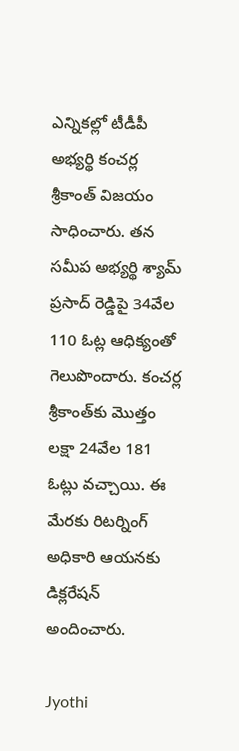ఎన్నికల్లో టీడీపీ అభ్యర్థి కంచర్ల శ్రీకాంత్ విజయం సాధించారు. తన సమీప అభ్యర్థి శ్యామ్‌ ప్రసాద్‌ రెడ్డిపై 34వేల 110 ఓట్ల ఆధిక్యంతో గెలుపొందారు. కంచర్ల శ్రీకాంత్‌కు మొత్తం లక్షా 24వేల 181 ఓట్లు వచ్చాయి. ఈ మేరకు రిటర్నింగ్ అధికారి ఆయనకు డిక్లరేషన్ అందించారు.

Jyothi